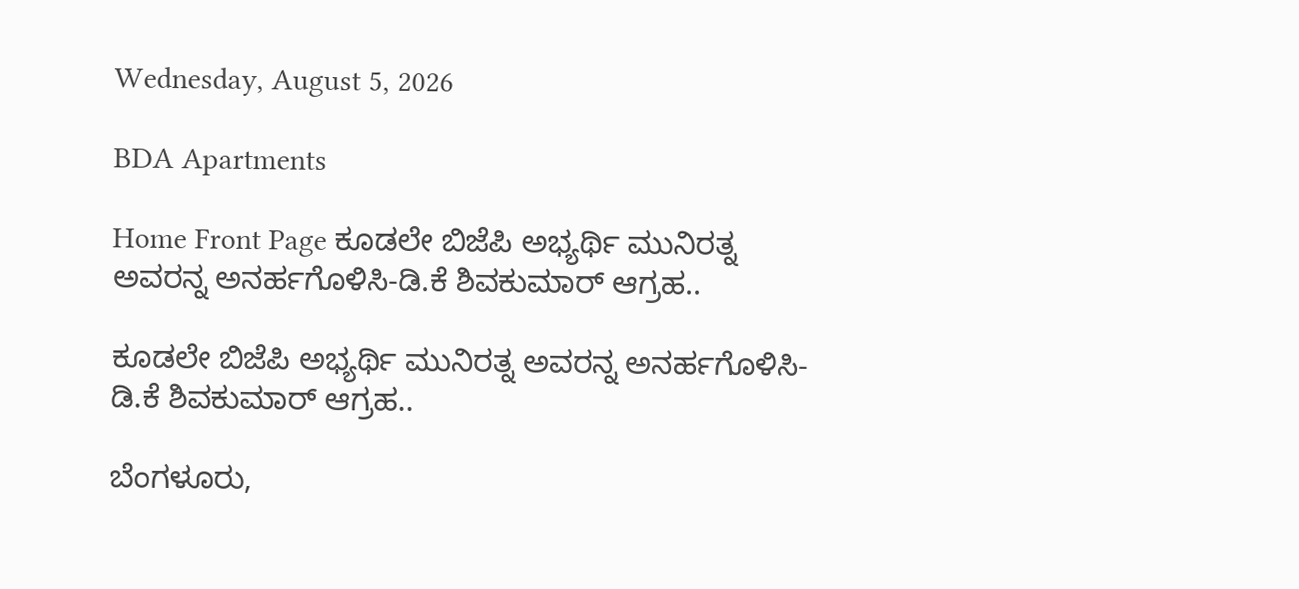Wednesday, August 5, 2026

BDA Apartments

Home Front Page ಕೂಡಲೇ ಬಿಜೆಪಿ ಅಭ್ಯರ್ಥಿ ಮುನಿರತ್ನ ಅವರನ್ನ ಅನರ್ಹಗೊಳಿಸಿ-ಡಿ.ಕೆ ಶಿವಕುಮಾರ್ ಆಗ್ರಹ..

ಕೂಡಲೇ ಬಿಜೆಪಿ ಅಭ್ಯರ್ಥಿ ಮುನಿರತ್ನ ಅವರನ್ನ ಅನರ್ಹಗೊಳಿಸಿ-ಡಿ.ಕೆ ಶಿವಕುಮಾರ್ ಆಗ್ರಹ..

ಬೆಂಗಳೂರು,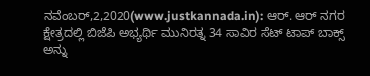ನವೆಂಬರ್,2,2020(www.justkannada.in): ಆರ್. ಆರ್ ನಗರ ಕ್ಷೇತ್ರದಲ್ಲಿ ಬಿಜೆಪಿ ಅಭ್ಯರ್ಥಿ ಮುನಿರತ್ನ 34 ಸಾವಿರ ಸೆಟ್ ಟಾಪ್ ಬಾಕ್ಸ್ ಅನ್ನು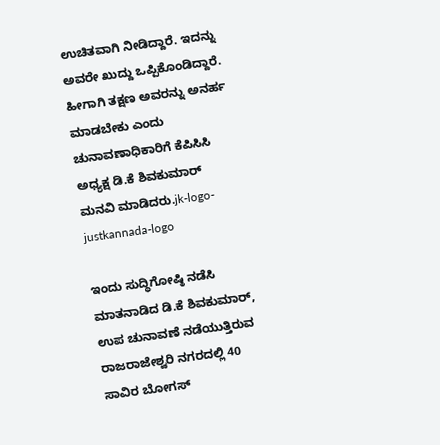ಉಚಿತವಾಗಿ ನೀಡಿದ್ದಾರೆ. ಇದನ್ನು  ಅವರೇ ಖುದ್ದು ಒಪ್ಪಿಕೊಂಡಿದ್ದಾರೆ. ಹೀಗಾಗಿ ತಕ್ಷಣ ಅವರನ್ನು ಅನರ್ಹ ಮಾಡಬೇಕು ಎಂದು ಚುನಾವಣಾಧಿಕಾರಿಗೆ ಕೆಪಿಸಿಸಿ ಅಧ್ಯಕ್ಷ ಡಿ.ಕೆ ಶಿವಕುಮಾರ್ ಮನವಿ ಮಾಡಿದರು.jk-logo-justkannada-logo

ಇಂದು ಸುದ್ಧಿಗೋಷ್ಠಿ ನಡೆಸಿ ಮಾತನಾಡಿದ ಡಿ.ಕೆ ಶಿವಕುಮಾರ್,  ಉಪ ಚುನಾವಣೆ ನಡೆಯುತ್ತಿರುವ ರಾಜರಾಜೇಶ್ವರಿ ನಗರದಲ್ಲಿ 40 ಸಾವಿರ ಬೋಗಸ್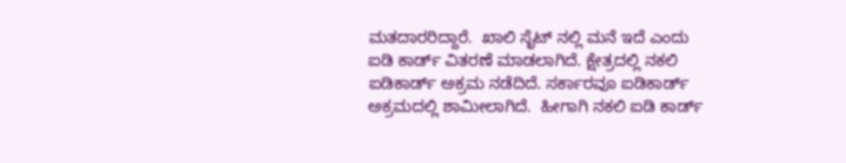ಮತದಾರರಿದ್ದಾರೆ.  ಖಾಲಿ ಸೈಟ್ ನಲ್ಲಿ ಮನೆ ಇದೆ ಎಂದು ಐಡಿ ಕಾರ್ಡ್ ವಿತರಣೆ ಮಾಡಲಾಗಿದೆ. ಕ್ಷೇತ್ರದಲ್ಲಿ ನಕಲಿ ಐಡಿಕಾರ್ಡ್ ಅಕ್ರಮ ನಡೆದಿದೆ. ಸರ್ಕಾರವೂ ಐಡಿಕಾರ್ಡ್ ಅಕ್ರಮದಲ್ಲಿ ಶಾಮೀಲಾಗಿದೆ.  ಹೀಗಾಗಿ ನಕಲಿ ಐಡಿ ಕಾರ್ಡ್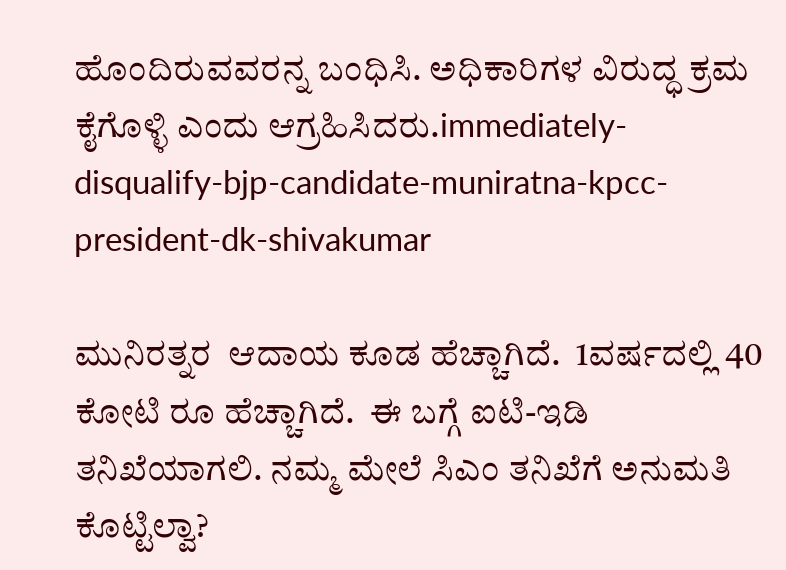ಹೊಂದಿರುವವರನ್ನ ಬಂಧಿಸಿ. ಅಧಿಕಾರಿಗಳ ವಿರುದ್ಧ ಕ್ರಮ ಕೈಗೊಳ್ಳಿ ಎಂದು ಆಗ್ರಹಿಸಿದರು.immediately-disqualify-bjp-candidate-muniratna-kpcc-president-dk-shivakumar

ಮುನಿರತ್ನರ  ಆದಾಯ ಕೂಡ ಹೆಚ್ಚಾಗಿದೆ.  1ವರ್ಷದಲ್ಲಿ 40 ಕೋಟಿ ರೂ ಹೆಚ್ಚಾಗಿದೆ.  ಈ ಬಗ್ಗೆ ಐಟಿ-ಇಡಿ ತನಿಖೆಯಾಗಲಿ. ನಮ್ಮ ಮೇಲೆ ಸಿಎಂ ತನಿಖೆಗೆ ಅನುಮತಿ ಕೊಟ್ಟಿಲ್ವಾ?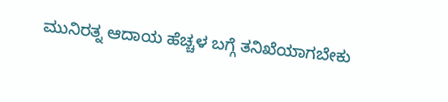ಮುನಿರತ್ನ ಆದಾಯ ಹೆಚ್ಚಳ ಬಗ್ಗೆ ತನಿಖೆಯಾಗಬೇಕು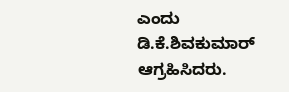ಎಂದು ಡಿ.ಕೆ.ಶಿವಕುಮಾರ್ ಆಗ್ರಹಿಸಿದರು.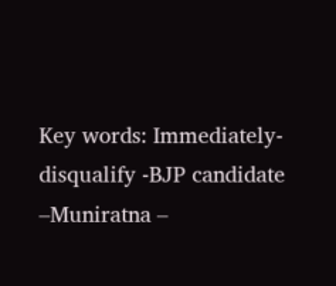Key words: Immediately- disqualify -BJP candidate –Muniratna –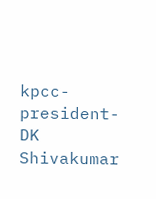kpcc-president-DK Shivakumar